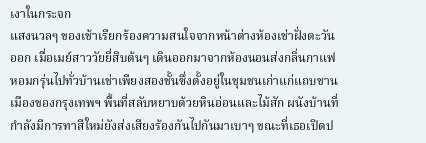เงาในกระจก
แสงนวลๆ ของเช้าเรียกร้องความสนใจจากหน้าต่างห้องเช่าฝั่งตะวันออก เมื่อเมย์สาววัยยี่สิบต้นๆ เดินออกมาจากห้องนอนส่งกลิ่นกาแฟหอมกรุ่นไปทั่วบ้านเช่าเพียงสองชั้นซึ่งตั้งอยู่ในชุมชนเก่าแก่แถบชานเมืองของกรุงเทพฯ พื้นที่สลับหยาบด้วยหินอ่อนและไม้สัก ผนังบ้านที่กำลังมีการทาสีใหม่ยังส่งเสียงร้องกันไปกันมาเบาๆ ขณะที่เธอเปิดป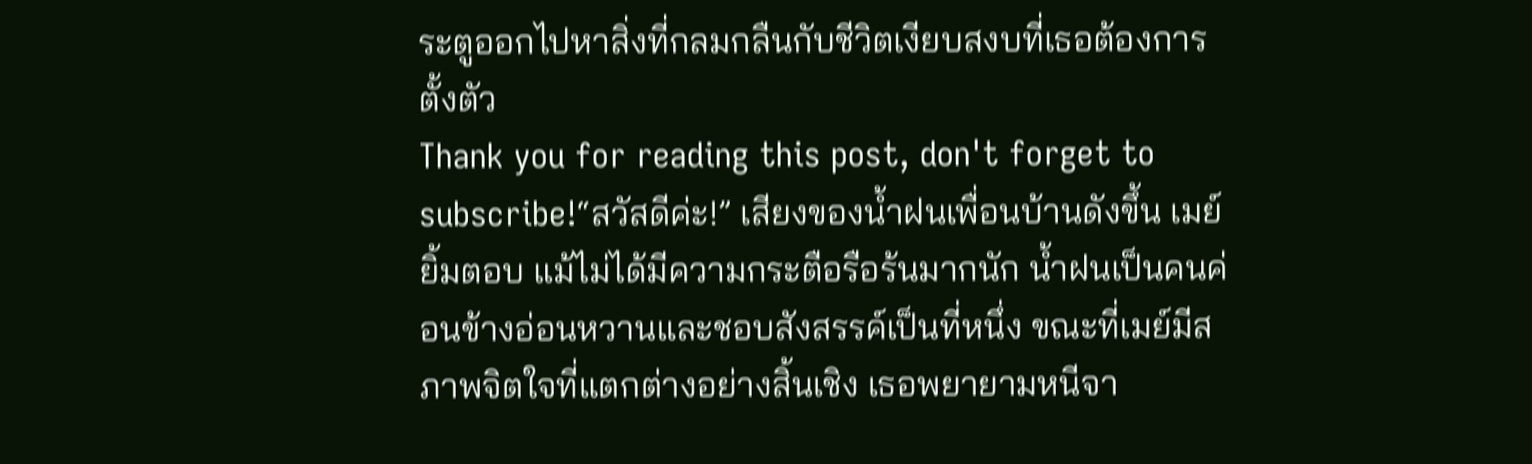ระตูออกไปหาสิ่งที่กลมกลืนกับชีวิตเงียบสงบที่เธอต้องการตั้งตัว
Thank you for reading this post, don't forget to subscribe!“สวัสดีค่ะ!” เสียงของน้ำฝนเพื่อนบ้านดังขึ้น เมย์ยิ้มตอบ แม้ไม่ได้มีความกระตือรือร้นมากนัก น้ำฝนเป็นคนค่อนข้างอ่อนหวานและชอบสังสรรค์เป็นที่หนึ่ง ขณะที่เมย์มีสภาพจิตใจที่แตกต่างอย่างสิ้นเชิง เธอพยายามหนีจา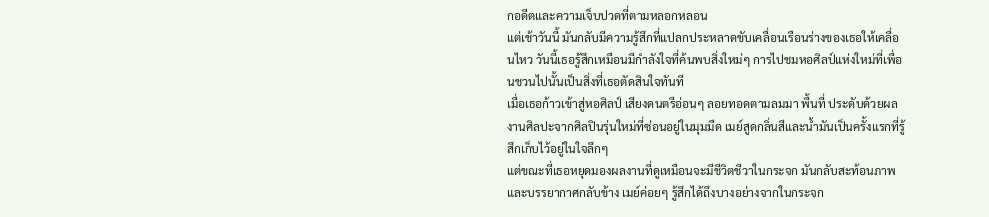กอดีตและความเจ็บปวดที่ตามหลอกหลอน
แต่เช้าวันนี้ มันกลับมีความรู้สึกที่แปลกประหลาดขับเคลื่อนเรือนร่างของเธอให้เคลื่อนไหว วันนี้เธอรู้สึกเหมือนมีกำลังใจที่ค้นพบสิ่งใหม่ๆ การไปชมหอศิลป์แห่งใหม่ที่เพื่อนชวนไปนั้นเป็นสิ่งที่เธอตัดสินใจทันที
เมื่อเธอก้าวเข้าสู่หอศิลป์ เสียงดนตรีอ่อนๆ ลอยทอดตามลมมา พื้นที่ ประดับด้วยผลงานศิลปะจากศิลปินรุ่นใหม่ที่ซ่อนอยู่ในมุมมืด เมย์สูดกลิ่นสีและน้ำมันเป็นครั้งแรกที่รู้สึกเก็บไว้อยู่ในใจลึกๆ
แต่ขณะที่เธอหยุดมองผลงานที่ดูเหมือนจะมีชีวิตชีวาในกระจก มันกลับสะท้อนภาพและบรรยากาศกลับข้าง เมย์ค่อยๆ รู้สึกได้ถึงบางอย่างจากในกระจก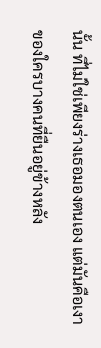นั้น ที่ไม่ใช่เพียงร่างเธอมองตนเอง แต่มันคือเงาของใครบางคนที่ยืนอยู่ข้างหลัง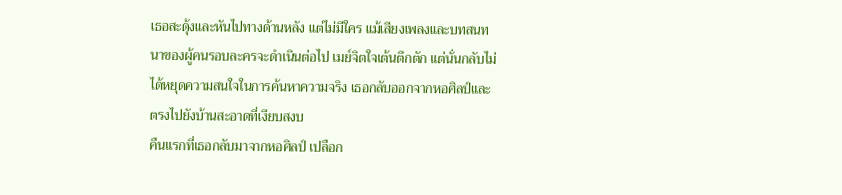เธอสะดุ้งและหันไปทางด้านหลัง แต่ไม่มีใคร แม้เสียงเพลงและบทสนทนาของผู้คนรอบละครจะดำเนินต่อไป เมย์จิตใจเต้นตึกตัก แต่นั่นกลับไม่ได้หยุดความสนใจในการค้นหาความจริง เธอกลับออกจากหอศิลป์และตรงไปยังบ้านสะอาดที่เงียบสงบ
คืนแรกที่เธอกลับมาจากหอศิลป์ เปลือก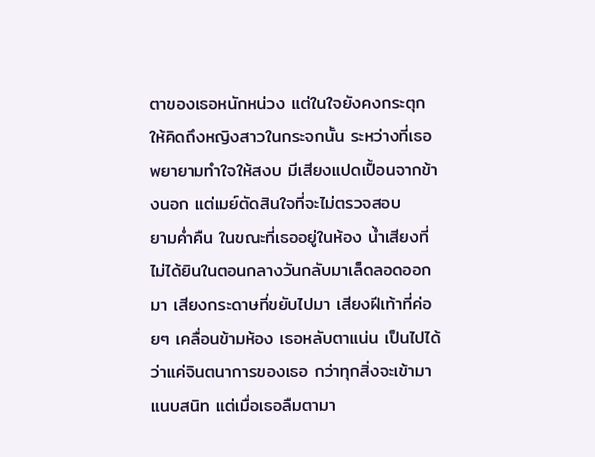ตาของเธอหนักหน่วง แต่ในใจยังคงกระตุกให้คิดถึงหญิงสาวในกระจกนั้น ระหว่างที่เธอพยายามทำใจให้สงบ มีเสียงแปดเปื้อนจากข้างนอก แต่เมย์ตัดสินใจที่จะไม่ตรวจสอบ
ยามค่ำคืน ในขณะที่เธออยู่ในห้อง น้ำเสียงที่ไม่ได้ยินในตอนกลางวันกลับมาเล็ดลอดออกมา เสียงกระดาษที่ขยับไปมา เสียงฝีเท้าที่ค่อยๆ เคลื่อนข้ามห้อง เธอหลับตาแน่น เป็นไปได้ว่าแค่จินตนาการของเธอ กว่าทุกสิ่งจะเข้ามาแนบสนิท แต่เมื่อเธอลืมตามา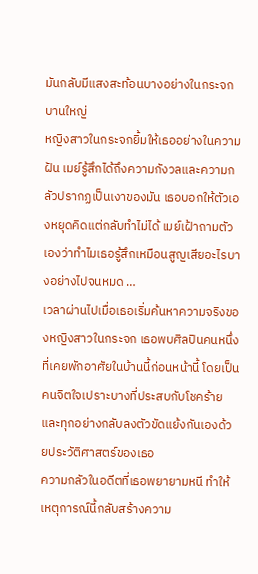มันกลับมีแสงสะท้อนบางอย่างในกระจกบานใหญ่
หญิงสาวในกระจกยิ้มให้เธออย่างในความฝัน เมย์รู้สึกได้ถึงความกังวลและความกลัวปรากฏเป็นเงาของมัน เธอบอกให้ตัวเองหยุดคิดแต่กลับทำไม่ได้ เมย์เฝ้าถามตัวเองว่าทำไมเธอรู้สึกเหมือนสูญเสียอะไรบางอย่างไปจนหมด …
เวลาผ่านไปเมื่อเธอเริ่มค้นหาความจริงของหญิงสาวในกระจก เธอพบศิลปินคนหนึ่งที่เคยพักอาศัยในบ้านนี้ก่อนหน้านี้ โดยเป็นคนจิตใจเปราะบางที่ประสบกับโชคร้าย และทุกอย่างกลับลงตัวขัดแย้งกันเองด้วยประวัติศาสตร์ของเธอ
ความกลัวในอดีตที่เธอพยายามหนี ทำให้เหตุการณ์นี้กลับสร้างความ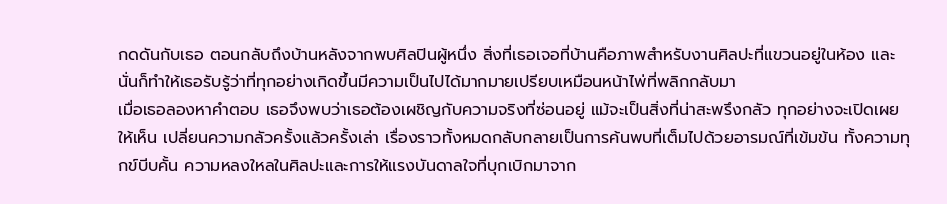กดดันกับเธอ ตอนกลับถึงบ้านหลังจากพบศิลปินผู้หนึ่ง สิ่งที่เธอเจอที่บ้านคือภาพสำหรับงานศิลปะที่แขวนอยู่ในห้อง และนั่นก็ทำให้เธอรับรู้ว่าที่ทุกอย่างเกิดขึ้นมีความเป็นไปได้มากมายเปรียบเหมือนหน้าไพ่ที่พลิกกลับมา
เมื่อเธอลองหาคำตอบ เธอจึงพบว่าเธอต้องเผชิญกับความจริงที่ซ่อนอยู่ แม้จะเป็นสิ่งที่น่าสะพรึงกลัว ทุกอย่างจะเปิดเผยให้เห็น เปลี่ยนความกลัวครั้งแล้วครั้งเล่า เรื่องราวทั้งหมดกลับกลายเป็นการค้นพบที่เต็มไปด้วยอารมณ์ที่เข้มข้น ทั้งความทุกข์บีบคั้น ความหลงใหลในศิลปะและการให้แรงบันดาลใจที่บุกเบิกมาจาก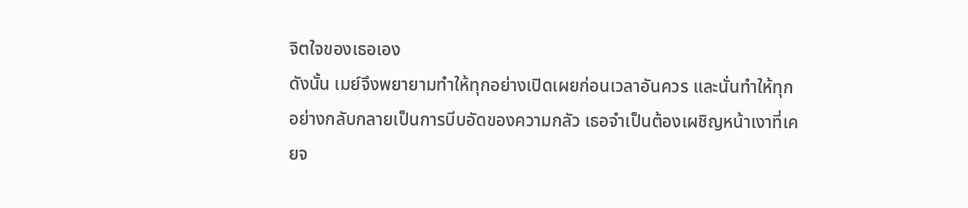จิตใจของเธอเอง
ดังนั้น เมย์จึงพยายามทำให้ทุกอย่างเปิดเผยก่อนเวลาอันควร และนั่นทำให้ทุกอย่างกลับกลายเป็นการบีบอัดของความกลัว เธอจำเป็นต้องเผชิญหน้าเงาที่เคยจ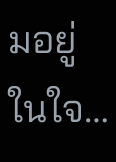มอยู่ในใจ…